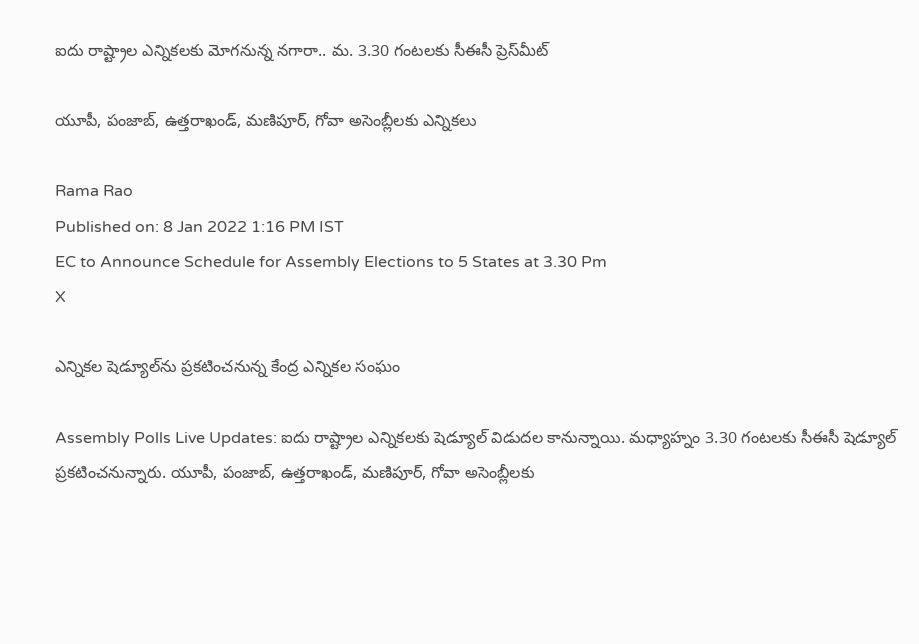ఐదు రాష్ట్రాల ఎన్నికలకు మోగనున్న నగారా.. మ. 3.30 గంటలకు సీఈసీ ప్రెస్‌మీట్

యూపీ, పంజాబ్, ఉత్తరాఖండ్, మణిపూర్, గోవా అసెంబ్లీలకు ఎన్నికలు

Rama Rao
Published on: 8 Jan 2022 1:16 PM IST
EC to Announce Schedule for Assembly Elections to 5 States at 3.30 Pm
X

ఎన్నికల షెడ్యూల్‌ను ప్రకటించనున్న కేంద్ర ఎన్నికల సంఘం

Assembly Polls Live Updates: ఐదు రాష్ట్రాల ఎన్నికలకు షెడ్యూల్ విడుదల కానున్నాయి. మధ్యాహ్నం 3.30 గంటలకు సీఈసీ షెడ్యూల్ ప్రకటించనున్నారు. యూపీ, పంజాబ్, ఉత్తరాఖండ్, మణిపూర్, గోవా అసెంబ్లీలకు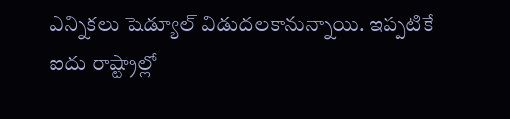ఎన్నికలు షెడ్యూల్ విడుదలకానున్నాయి. ఇప్పటికే ఐదు రాష్ట్రాల్లో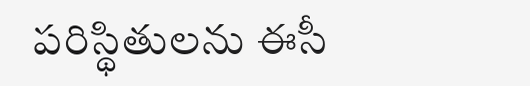పరిస్థితులను ఈసీ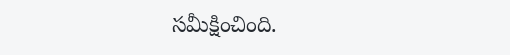సమీక్షించింది.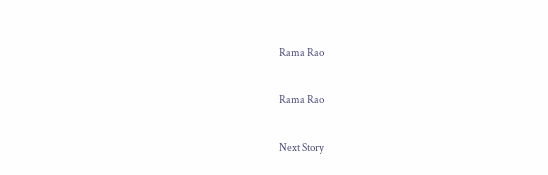Rama Rao

Rama Rao

Next Story